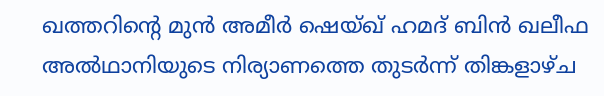ഖത്തറിന്റെ മുൻ അമീർ ഷെയ്ഖ് ഹമദ് ബിൻ ഖലീഫ അൽഥാനിയുടെ നിര്യാണത്തെ തുടർന്ന് തിങ്കളാഴ്ച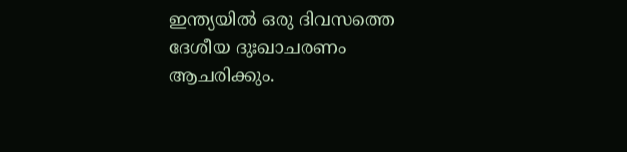ഇന്ത്യയിൽ ഒരു ദിവസത്തെ ദേശീയ ദുഃഖാചരണം ആചരിക്കും.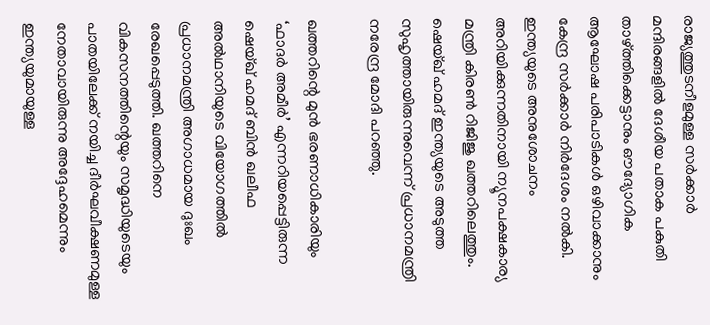രാജ്യത്തുടനീളമുള്ള സർക്കാർ മന്ദിരങ്ങളിൽ ദേശീയ പതാക പകുതി താഴ്ത്തിക്കെട്ടാനും ഔദ്യോഗിക ആഘോഷ പരിപാടികൾ ഒഴിവാക്കാനും കേന്ദ്ര സർക്കാർ നിർദേശം നൽകി. ഇന്ത്യയുടെ അനുശോചനം അറിയിക്കുന്നതിനായി ന്യൂനപക്ഷകാര്യ മന്ത്രി കിരൺ റിജിജു ഖത്തറിലെത്തും. ഷെയ്ഖ് ഹമദ് ഇന്ത്യയുടെ അടുത്ത സുഹൃത്തായിരുന്നുവെന്ന് പ്രധാനമന്ത്രി നരേന്ദ്ര മോദി പറഞ്ഞു.

ഖത്തറിന്റെ മുൻ ഭരണാധികാരിയും ‘ഫാദർ അമീർ’ എന്നറിയപ്പെട്ടിരുന്ന ഷെയ്ഖ് ഹമദ് ബിൻ ഖലീഫ അൽഥാനിയുടെ വിയോഗത്തിൽ പ്രധാനമന്ത്രി അഗാധമായ ദുഃഖം രേഖപ്പെടുത്തി. ഖത്തറിനെ വികസനത്തിന്റെയും സമൃദ്ധിയുടെയും പാതയിലേക്ക് നയിച്ച ദീർഘവീക്ഷണമുള്ള നേതാവായിരുന്നു അദ്ദേഹമെന്നും ഇന്ത്യയുമായുള്ള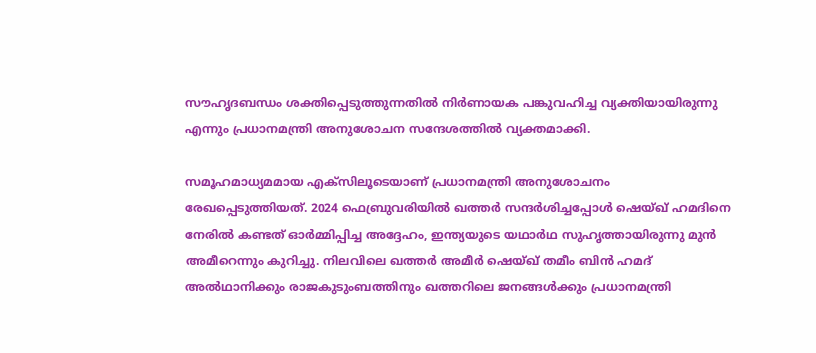സൗഹൃദബന്ധം ശക്തിപ്പെടുത്തുന്നതിൽ നിർണായക പങ്കുവഹിച്ച വ്യക്തിയായിരുന്നു എന്നും പ്രധാനമന്ത്രി അനുശോചന സന്ദേശത്തിൽ വ്യക്തമാക്കി.

സമൂഹമാധ്യമമായ എക്സിലൂടെയാണ് പ്രധാനമന്ത്രി അനുശോചനം രേഖപ്പെടുത്തിയത്. 2024 ഫെബ്രുവരിയിൽ ഖത്തർ സന്ദർശിച്ചപ്പോൾ ഷെയ്ഖ് ഹമദിനെ നേരിൽ കണ്ടത് ഓർമ്മിപ്പിച്ച അദ്ദേഹം, ഇന്ത്യയുടെ യഥാർഥ സുഹൃത്തായിരുന്നു മുൻ അമീറെന്നും കുറിച്ചു. നിലവിലെ ഖത്തർ അമീർ ഷെയ്ഖ് തമീം ബിൻ ഹമദ് അൽഥാനിക്കും രാജകുടുംബത്തിനും ഖത്തറിലെ ജനങ്ങൾക്കും പ്രധാനമന്ത്രി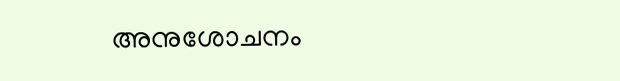അനുശോചനം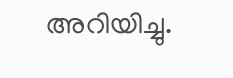അറിയിച്ചു.